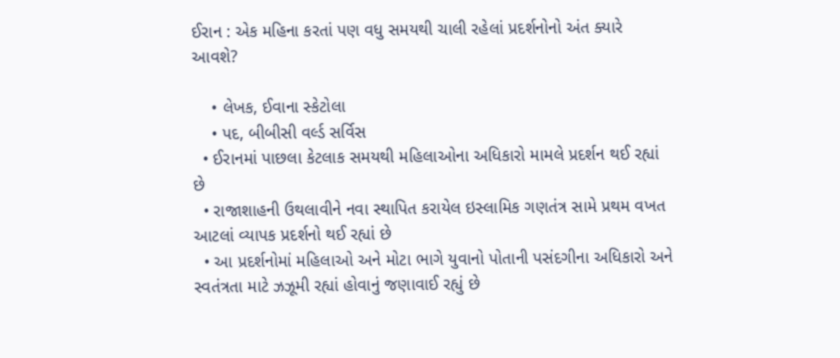ઈરાન : એક મહિના કરતાં પણ વધુ સમયથી ચાલી રહેલાં પ્રદર્શનોનો અંત ક્યારે આવશે?

    • લેખક, ઈવાના સ્કેટોલા
    • પદ, બીબીસી વર્લ્ડ સર્વિસ
  • ઈરાનમાં પાછલા કેટલાક સમયથી મહિલાઓના અધિકારો મામલે પ્રદર્શન થઈ રહ્યાં છે
  • રાજાશાહની ઉથલાવીને નવા સ્થાપિત કરાયેલ ઇસ્લામિક ગણતંત્ર સામે પ્રથમ વખત આટલાં વ્યાપક પ્રદર્શનો થઈ રહ્યાં છે
  • આ પ્રદર્શનોમાં મહિલાઓ અને મોટા ભાગે યુવાનો પોતાની પસંદગીના અધિકારો અને સ્વતંત્રતા માટે ઝઝૂમી રહ્યાં હોવાનું જણાવાઈ રહ્યું છે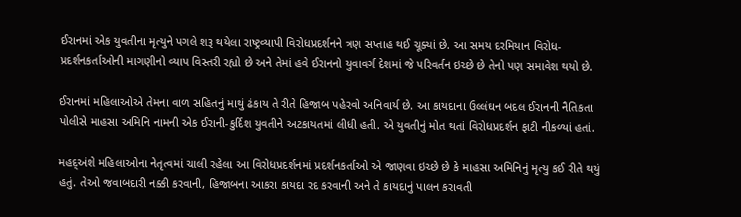ઈરાનમાં એક યુવતીના મૃત્યુને પગલે શરૂ થયેલા રાષ્ટ્રવ્યાપી વિરોધપ્રદર્શનને ત્રણ સપ્તાહ થઈ ચૂક્યાં છે. આ સમય દરમિયાન વિરોધ-પ્રદર્શનકર્તાઓની માગણીનો વ્યાપ વિસ્તરી રહ્યો છે અને તેમાં હવે ઈરાનનો યુવાવર્ગ દેશમાં જે પરિવર્તન ઇચ્છે છે તેનો પણ સમાવેશ થયો છે.

ઈરાનમાં મહિલાઓએ તેમના વાળ સહિતનું માથું ઢંકાય તે રીતે હિજાબ પહેરવો અનિવાર્ય છે. આ કાયદાના ઉલ્લંઘન બદલ ઈરાનની નૈતિકતા પોલીસે માહસા અમિનિ નામની એક ઈરાની-કુર્દિશ યુવતીને અટકાયતમાં લીધી હતી. એ યુવતીનું મોત થતાં વિરોધપ્રદર્શન ફાટી નીકળ્યાં હતાં.

મહદ્અંશે મહિલાઓના નેતૃત્વમાં ચાલી રહેલા આ વિરોધપ્રદર્શનમાં પ્રદર્શનકર્તાઓ એ જાણવા ઇચ્છે છે કે માહસા અમિનિનું મૃત્યુ કઈ રીતે થયું હતું. તેઓ જવાબદારી નક્કી કરવાની, હિજાબના આકરા કાયદા રદ કરવાની અને તે કાયદાનું પાલન કરાવતી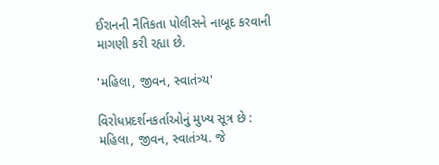ઈરાનની નૈતિકતા પોલીસને નાબૂદ કરવાની માગણી કરી રહ્યા છે.

'મહિલા, જીવન, સ્વાતંત્ર્ય'

વિરોધપ્રદર્શનકર્તાઓનું મુખ્ય સૂત્ર છે : મહિલા, જીવન, સ્વાતંત્ર્ય. જે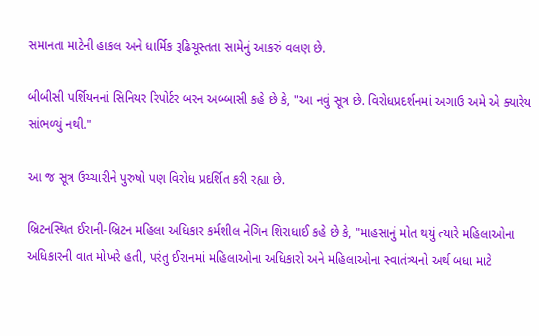સમાનતા માટેની હાકલ અને ધાર્મિક રૂઢિચૂસ્તતા સામેનું આકરું વલણ છે.

બીબીસી પર્શિયનનાં સિનિયર રિપોર્ટર બરન અબ્બાસી કહે છે કે, "આ નવું સૂત્ર છે. વિરોધપ્રદર્શનમાં અગાઉ અમે એ ક્યારેય સાંભળ્યું નથી."

આ જ સૂત્ર ઉચ્ચારીને પુરુષો પણ વિરોધ પ્રદર્શિત કરી રહ્યા છે.

બ્રિટનસ્થિત ઈરાની-બ્રિટન મહિલા અધિકાર કર્મશીલ નેગિન શિરાધાઈ કહે છે કે, "માહસાનું મોત થયું ત્યારે મહિલાઓના અધિકારની વાત મોખરે હતી, પરંતુ ઈરાનમાં મહિલાઓના અધિકારો અને મહિલાઓના સ્વાતંત્ર્યનો અર્થ બધા માટે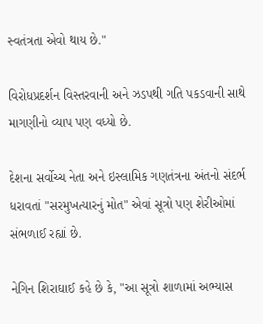સ્વતંત્રતા એવો થાય છે."

વિરોધપ્રદર્શન વિસ્તરવાની અને ઝડપથી ગતિ પકડવાની સાથે માગણીનો વ્યાપ પણ વધ્યો છે.

દેશના સર્વોચ્ચ નેતા અને ઇસ્લામિક ગણતંત્રના અંતનો સંદર્ભ ધરાવતાં "સરમુખત્યારનું મોત" એવાં સૂત્રો પણ શેરીઓમાં સંભળાઈ રહ્યાં છે.

નેગિન શિરાઘાઈ કહે છે કે, "આ સૂત્રો શાળામાં અભ્યાસ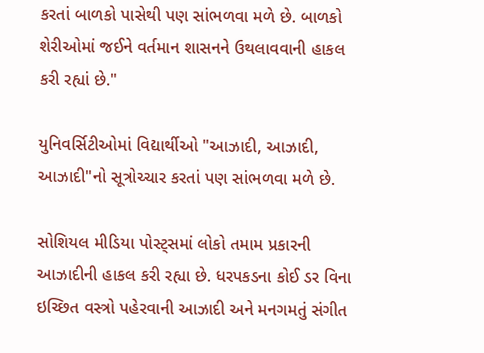કરતાં બાળકો પાસેથી પણ સાંભળવા મળે છે. બાળકો શેરીઓમાં જઈને વર્તમાન શાસનને ઉથલાવવાની હાકલ કરી રહ્યાં છે."

યુનિવર્સિટીઓમાં વિદ્યાર્થીઓ "આઝાદી, આઝાદી, આઝાદી"નો સૂત્રોચ્ચાર કરતાં પણ સાંભળવા મળે છે.

સોશિયલ મીડિયા પોસ્ટ્સમાં લોકો તમામ પ્રકારની આઝાદીની હાકલ કરી રહ્યા છે. ધરપકડના કોઈ ડર વિના ઇચ્છિત વસ્ત્રો પહેરવાની આઝાદી અને મનગમતું સંગીત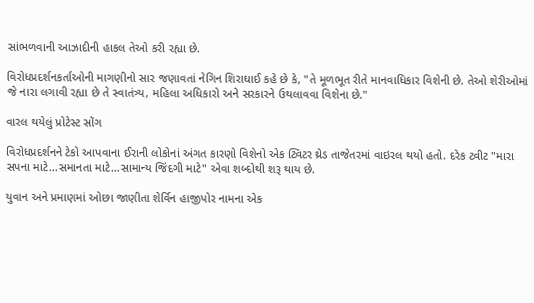સાંભળવાની આઝાદીની હાકલ તેઓ કરી રહ્યા છે.

વિરોધપ્રદર્શનકર્તાઓની માગણીનો સાર જણાવતાં નેગિન શિરાઘાઈ કહે છે કે, "તે મૂળભૂત રીતે માનવાધિકાર વિશેની છે. તેઓ શેરીઓમાં જે નારા લગાવી રહ્યા છે તે સ્વાતંત્ર્ય, મહિલા અધિકારો અને સરકારને ઉથલાવવા વિશેના છે."

વારલ થયેલું પ્રોટેસ્ટ સોંગ

વિરોધપ્રદર્શનને ટેકો આપવાના ઈરાની લોકોનાં અંગત કારણો વિશેનો એક ટ્વિટર થ્રેડ તાજેતરમાં વાઇરલ થયો હતો. દરેક ટ્વીટ "મારા સપના માટે...સમાનતા માટે...સામાન્ય જિંદગી માટે" એવા શબ્દોથી શરૂ થાય છે.

યુવાન અને પ્રમાણમાં ઓછા જાણીતા શેર્વિન હાજીપોર નામના એક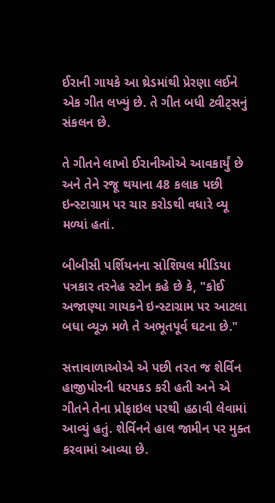ઈરાની ગાયકે આ થ્રેડમાંથી પ્રેરણા લઈને એક ગીત લખ્યું છે. તે ગીત બધી ટ્વીટ્સનું સંકલન છે.

તે ગીતને લાખો ઈરાનીઓએ આવકાર્યું છે અને તેને રજૂ થયાના 48 કલાક પછી ઇન્સ્ટાગ્રામ પર ચાર કરોડથી વધારે વ્યૂ મળ્યાં હતાં.

બીબીસી પર્શિયનના સોશિયલ મીડિયા પત્રકાર તરનેહ સ્ટોન કહે છે કે, "કોઈ અજાણ્યા ગાયકને ઇન્સ્ટાગ્રામ પર આટલા બધા વ્યૂઝ મળે તે અભૂતપૂર્વ ઘટના છે."

સત્તાવાળાઓએ એ પછી તરત જ શેર્વિન હાજીપોરની ધરપકડ કરી હતી અને એ ગીતને તેના પ્રોફાઇલ પરથી હઠાવી લેવામાં આવ્યું હતું. શેર્વિનને હાલ જામીન પર મુક્ત કરવામાં આવ્યા છે.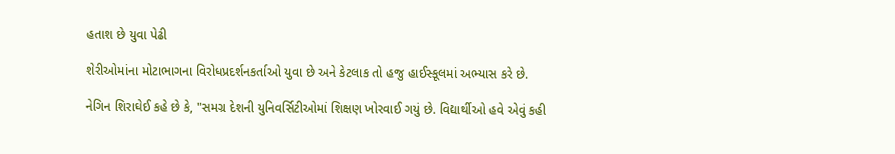હતાશ છે યુવા પેઢી

શેરીઓમાંના મોટાભાગના વિરોધપ્રદર્શનકર્તાઓ યુવા છે અને કેટલાક તો હજુ હાઈસ્કૂલમાં અભ્યાસ કરે છે.

નેગિન શિરાઘેઈ કહે છે કે, "સમગ્ર દેશની યુનિવર્સિટીઓમાં શિક્ષણ ખોરવાઈ ગયું છે. વિદ્યાર્થીઓ હવે એવું કહી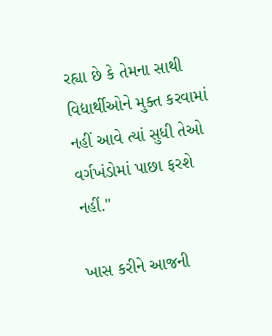રહ્યા છે કે તેમના સાથી વિદ્યાર્થીઓને મુક્ત કરવામાં નહીં આવે ત્યાં સુધી તેઓ વર્ગખંડોમાં પાછા ફરશે નહીં."

ખાસ કરીને આજની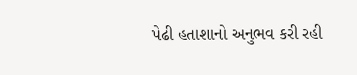પેઢી હતાશાનો અનુભવ કરી રહી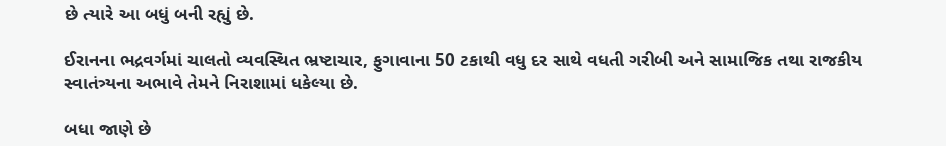છે ત્યારે આ બધું બની રહ્યું છે.

ઈરાનના ભદ્રવર્ગમાં ચાલતો વ્યવસ્થિત ભ્રષ્ટાચાર, ફુગાવાના 50 ટકાથી વધુ દર સાથે વધતી ગરીબી અને સામાજિક તથા રાજકીય સ્વાતંત્ર્યના અભાવે તેમને નિરાશામાં ધકેલ્યા છે.

બધા જાણે છે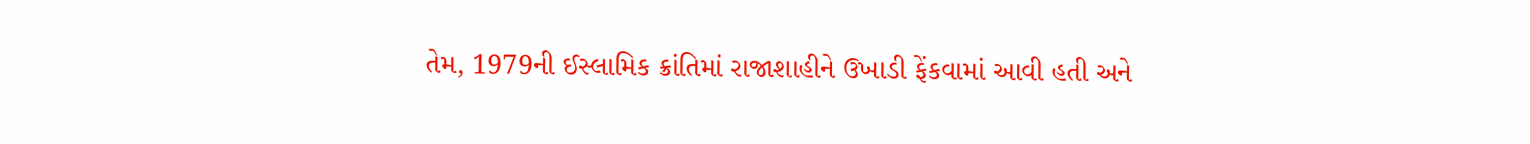તેમ, 1979ની ઈસ્લામિક ક્રાંતિમાં રાજાશાહીને ઉખાડી ફેંકવામાં આવી હતી અને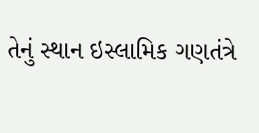તેનું સ્થાન ઇસ્લામિક ગણતંત્રે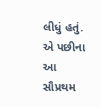લીધું હતું. એ પછીના આ સૌપ્રથમ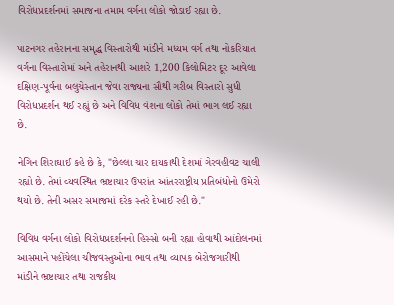વિરોધપ્રદર્શનમાં સમાજના તમામ વર્ગના લોકો જોડાઈ રહ્યા છે.

પાટનગર તહેરાનના સમૃદ્ધ વિસ્તારોથી માંડીને મધ્યમ વર્ગ તથા નોકરિયાત વર્ગના વિસ્તારોમાં અને તહેરાનથી આશરે 1,200 કિલોમિટર દૂર આવેલા દક્ષિણ-પૂર્વના બલુચેસ્તાન જેવા રાજ્યના સૌથી ગરીબ વિસ્તારો સુધી વિરોધપ્રદર્શન થઈ રહ્યું છે અને વિવિધ વંશના લોકો તેમાં ભાગ લઈ રહ્યા છે.

નેગિન શિરાઘાઈ કહે છે કે, "છેલ્લા ચાર દાયકાથી દેશમાં ગેરવહીવટ ચાલી રહ્યો છે. તેમાં વ્યવસ્થિત ભ્રષ્ટાચાર ઉપરાંત આંતરરાષ્ટ્રીય પ્રતિબંધોનો ઉમેરો થયો છે. તેની અસર સમાજમાં દરેક સ્તરે દેખાઈ રહી છે."

વિવિધ વર્ગના લોકો વિરોધપ્રદર્શનનો હિસ્સો બની રહ્યા હોવાથી આંદોલનમાં આસમાને પહોંચેલા ચીજવસ્તુઓના ભાવ તથા વ્યાપક બેરોજગારીથી માંડીને ભ્રષ્ટાચાર તથા રાજકીય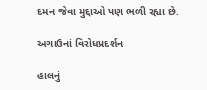દમન જેવા મુદ્દાઓ પણ ભળી રહ્યા છે.

અગાઉનાં વિરોધપ્રદર્શન

હાલનું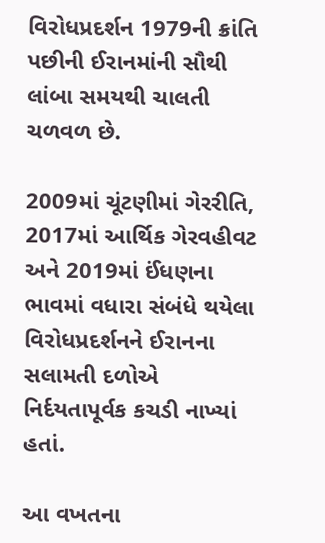વિરોધપ્રદર્શન 1979ની ક્રાંતિ પછીની ઈરાનમાંની સૌથી લાંબા સમયથી ચાલતી ચળવળ છે.

2009માં ચૂંટણીમાં ગેરરીતિ, 2017માં આર્થિક ગેરવહીવટ અને 2019માં ઈંધણના ભાવમાં વધારા સંબંધે થયેલા વિરોધપ્રદર્શનને ઈરાનના સલામતી દળોએ નિર્દયતાપૂર્વક કચડી નાખ્યાં હતાં.

આ વખતના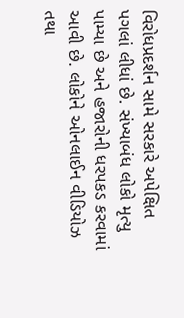વિરોધપ્રદર્શન સામે સરકારે અપેક્ષિત પગલાં લીધાં છે. સંખ્યાબંધ લોકો મૃત્યુ પામ્યા છે અને હજારોની ધરપકડ કરવામાં આવી છે. લોકોને ઓનલાઈન વીડિયોઝ તથા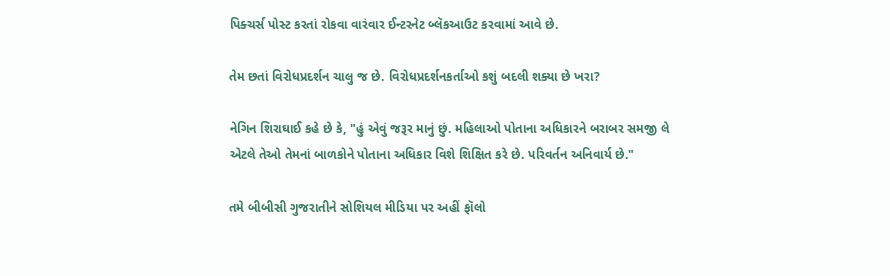પિક્ચર્સ પોસ્ટ કરતાં રોકવા વારંવાર ઈન્ટરનેટ બ્લૅકઆઉટ કરવામાં આવે છે.

તેમ છતાં વિરોધપ્રદર્શન ચાલુ જ છે. વિરોધપ્રદર્શનકર્તાઓ કશું બદલી શક્યા છે ખરા?

નેગિન શિરાઘાઈ કહે છે કે, "હું એવું જરૂર માનું છું. મહિલાઓ પોતાના અધિકારને બરાબર સમજી લે એટલે તેઓ તેમનાં બાળકોને પોતાના અધિકાર વિશે શિક્ષિત કરે છે. પરિવર્તન અનિવાર્ય છે."

તમે બીબીસી ગુજરાતીને સોશિયલ મીડિયા પર અહીં ફૉલો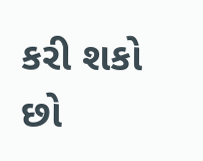કરી શકો છો